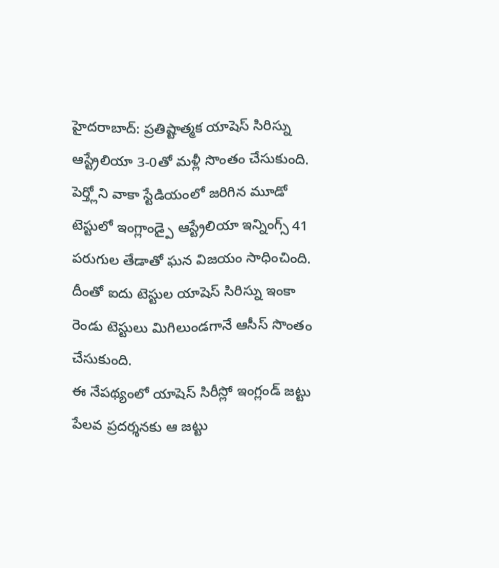హైదరాబాద్: ప్రతిష్టాత్మక యాషెస్ సిరిస్ను ఆస్ట్రేలియా 3-0తో మళ్లీ సొంతం చేసుకుంది. పెర్త్లోని వాకా స్టేడియంలో జరిగిన మూడో టెస్టులో ఇంగ్లాండ్పై ఆస్ట్రేలియా ఇన్నింగ్స్ 41 పరుగుల తేడాతో ఘన విజయం సాధించింది. దీంతో ఐదు టెస్టుల యాషెస్ సిరిస్ను ఇంకా రెండు టెస్టులు మిగిలుండగానే ఆసీస్ సొంతం చేసుకుంది.
ఈ నేపథ్యంలో యాషెస్ సిరీస్లో ఇంగ్లండ్ జట్టు పేలవ ప్రదర్శనకు ఆ జట్టు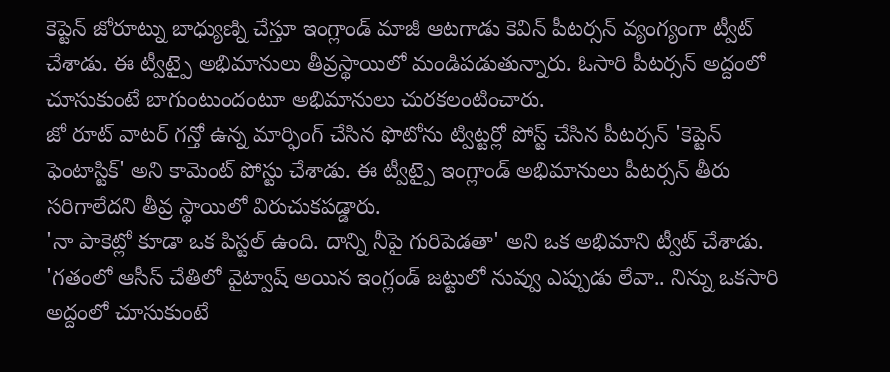కెప్టెన్ జోరూట్ను బాధ్యుణ్ని చేస్తూ ఇంగ్లాండ్ మాజీ ఆటగాడు కెవిన్ పీటర్సన్ వ్యంగ్యంగా ట్వీట్ చేశాడు. ఈ ట్వీట్పై అభిమానులు తీవ్రస్థాయిలో మండిపడుతున్నారు. ఓసారి పీటర్సన్ అద్దంలో చూసుకుంటే బాగుంటుందంటూ అభిమానులు చురకలంటించారు.
జో రూట్ వాటర్ గన్తో ఉన్న మార్ఫింగ్ చేసిన ఫొటోను ట్విట్టర్లో పోస్ట్ చేసిన పీటర్సన్ 'కెప్టెన్ ఫెంటాస్టిక్' అని కామెంట్ పోస్టు చేశాడు. ఈ ట్వీట్పై ఇంగ్లాండ్ అభిమానులు పీటర్సన్ తీరు సరిగాలేదని తీవ్ర స్థాయిలో విరుచుకపడ్డారు.
'నా పాకెట్లో కూడా ఒక పిస్టల్ ఉంది. దాన్ని నీపై గురిపెడతా' అని ఒక అభిమాని ట్వీట్ చేశాడు. 'గతంలో ఆసీస్ చేతిలో వైట్వాష్ అయిన ఇంగ్లండ్ జట్టులో నువ్వు ఎప్పుడు లేవా.. నిన్ను ఒకసారి అద్దంలో చూసుకుంటే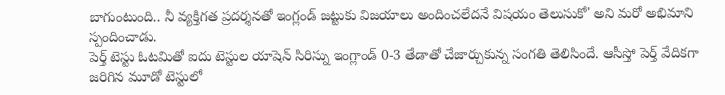బాగుంటుంది.. నీ వ్యక్తిగత ప్రదర్శనతో ఇంగ్లండ్ జట్టుకు విజయాలు అందించలేదనే విషయం తెలుసుకో' అని మరో అభిమాని స్పందించాడు.
పెర్త్ టెస్టు ఓటమితో ఐదు టెస్టుల యాషెన్ సిరిస్ను ఇంగ్లాండ్ 0-3 తేడాతో చేజార్చుకున్న సంగతి తెలిసిందే. ఆసీస్తో పెర్త్ వేదికగా జరిగిన మూడో టెస్టులో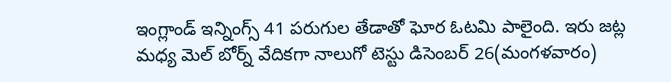ఇంగ్లాండ్ ఇన్నింగ్స్ 41 పరుగుల తేడాతో ఘోర ఓటమి పాలైంది. ఇరు జట్ల మధ్య మెల్ బోర్న్ వేదికగా నాలుగో టెస్టు డిసెంబర్ 26(మంగళవారం)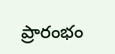ప్రారంభం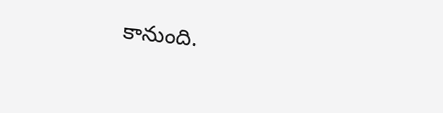కానుంది.